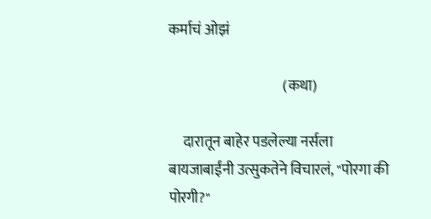कर्माचं ओझं

                                        (कथा)

     दारातून बाहेर पडलेल्या नर्सला बायजाबाईंनी उत्सुकतेने विचारलं, "पोरगा की पोरगी?"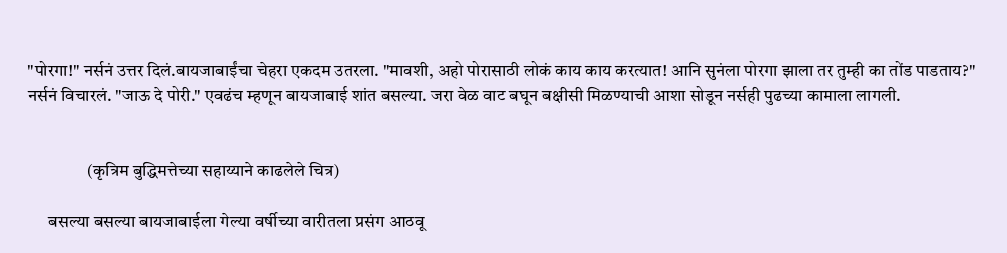"पोरगा!" नर्सनं उत्तर दिलं.बायजाबाईंचा चेहरा एकदम उतरला. "मावशी, अहो पोरासाठी लोकं काय काय करत्यात! आनि सुनंला पोरगा झाला तर तुम्ही का तोंड पाडताय?" नर्सनं विचारलं. "जाऊ दे पोरी." एवढंच म्हणून बायजाबाई शांत बसल्या. जरा वेळ वाट बघून बक्षीसी मिळण्याची आशा सोडून नर्सही पुढच्या कामाला लागली.


                 (कृत्रिम बुद्धिमत्तेच्या सहाय्याने काढलेले चित्र)

      बसल्या बसल्या बायजाबाईला गेल्या वर्षीच्या वारीतला प्रसंग आठवू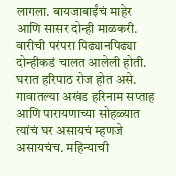लागला. बायजाबाईंचं माहेर आणि सासर दोन्ही माळकरी. वारीची परंपरा पिढ्यानपिढ्या दोन्हीकडं चालत आलेली होती. घरात हरिपाठ रोज होत असे. गावातल्या अखंड हरिनाम सप्ताह आणि पारायणाच्या सोहळ्यात त्यांचं घर असायचं म्हणजे असायचंच. महिन्याची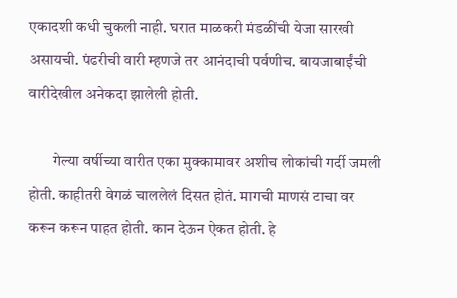एकादशी कधी चुकली नाही. घरात माळकरी मंडळींची येजा सारखी असायची. पंढरीची वारी म्हणजे तर आनंदाची पर्वणीच. बायजाबाईंची वारीदेखील अनेकदा झालेली होती.

        गेल्या वर्षीच्या वारीत एका मुक्कामावर अशीच लोकांची गर्दी जमली होती. काहीतरी वेगळं चाललेलं दिसत होतं. मागची माणसं टाचा वर करून करून पाहत होती. कान देऊन ऐकत होती. हे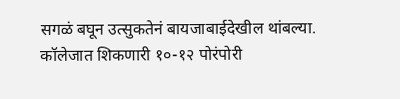सगळं बघून उत्सुकतेनं बायजाबाईदेखील थांबल्या. कॉलेजात शिकणारी १०-१२ पोरंपोरी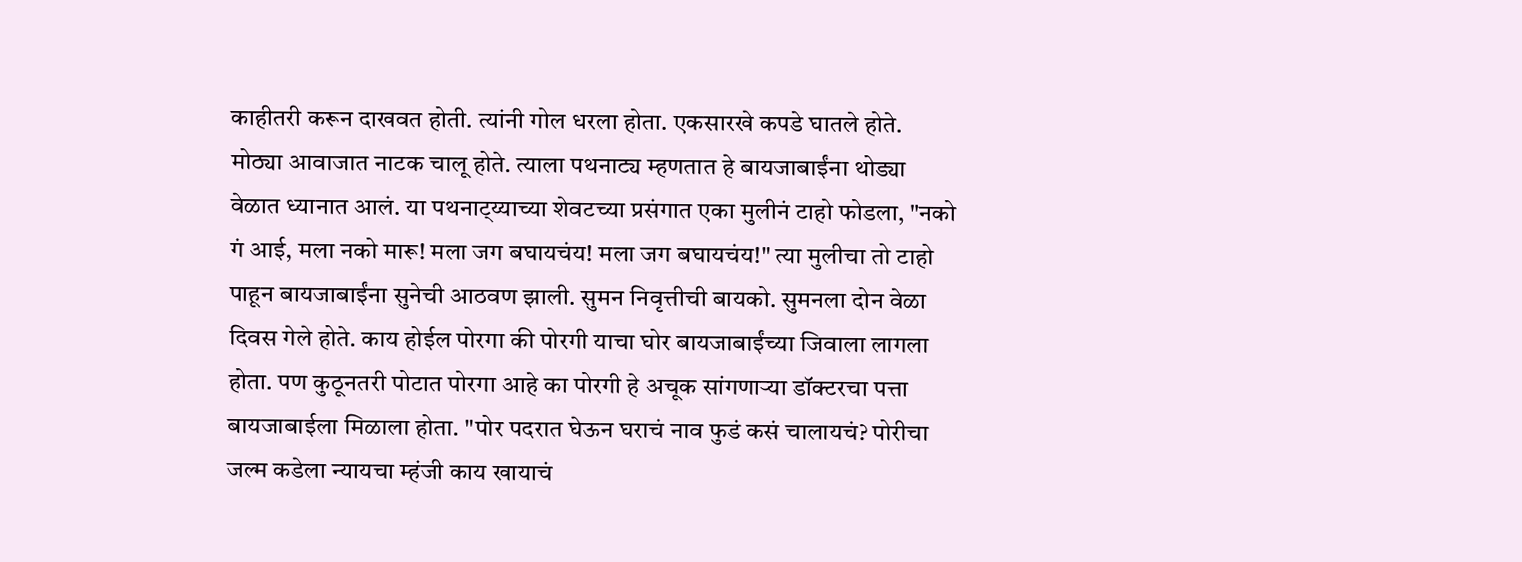काहीतरी करून दाखवत होती. त्यांनी गोल धरला होता. एकसारखे कपडे घातले होते. मोठ्या आवाजात नाटक चालू होते. त्याला पथनाट्य म्हणतात हे बायजाबाईंना थोड्या वेळात ध्यानात आलं. या पथनाट्य्याच्या शेवटच्या प्रसंगात एका मुलीनं टाहो फोडला, "नको गं आई, मला नको मारू! मला जग बघायचंय! मला जग बघायचंय!" त्या मुलीचा तो टाहो पाहून बायजाबाईंना सुनेची आठवण झाली. सुमन निवृत्तीची बायको. सुमनला दोन वेळा दिवस गेले होते. काय होईल पोरगा की पोरगी याचा घोर बायजाबाईंच्या जिवाला लागला होता. पण कुठूनतरी पोटात पोरगा आहे का पोरगी हे अचूक सांगणाऱ्या डॉक्टरचा पत्ता बायजाबाईला मिळाला होता. "पोर पदरात घेऊन घराचं नाव फुडं कसं चालायचं? पोरीचा जल्म कडेला न्यायचा म्हंजी काय खायाचं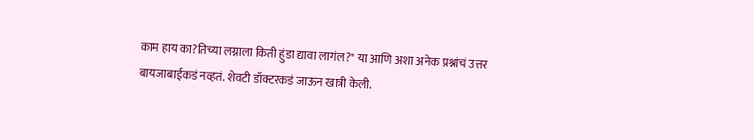काम हाय का?तिच्या लग्नाला किती हुंडा द्यावा लागंल?" या आणि अशा अनेक प्रश्नांचं उत्तर बायजाबाईकडं नव्हतं. शेवटी डॉक्टरकडं जाऊन खात्री केली.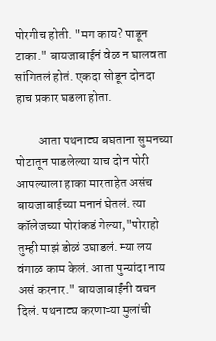पोरगीच होती. "मग काय? पाडून टाका." बायजाबाईनं वेळ न घालवता सांगितलं होतं. एकदा सोडून दोनदा हाच प्रकार घडला होता.

         आता पथनाट्य बघताना सुमनच्या पोटातून पाडलेल्या याच दोन पोरी आपल्याला हाका मारताहेत असंच बायजाबाईच्या मनानं घेतलं. त्या कॉलेजच्या पोरांकडं गेल्या,"पोराहो तुम्ही माझं डोळं उघाडलं. म्या लय वंगाळ काम केलं. आता पुन्यांदा नाय असं करनार." बायजाबाईंनी वचन दिलं. पथनाट्य करणाऱ्या मुलांची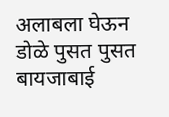अलाबला घेऊन डोळे पुसत पुसत बायजाबाई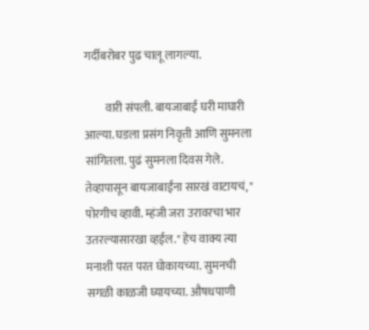गर्दीबरोबर पुढ चालू लागल्या.

         वारी संपली. बायजाबाई घरी माघारी आल्या. घडला प्रसंग निवृत्ती आणि सुमनला सांगितला. पुढं सुमनला दिवस गेले. तेव्हापासून बायजाबाईंना सारखं वाटायचं, " पोरगीच व्हावी. म्हंजी जरा उरावरचा भार उतरल्यासारखा व्हईल." हेच वाक्य त्या मनाशी परत परत घोकायच्या. सुमनची सगळी काळजी घ्यायच्या. औषधपाणी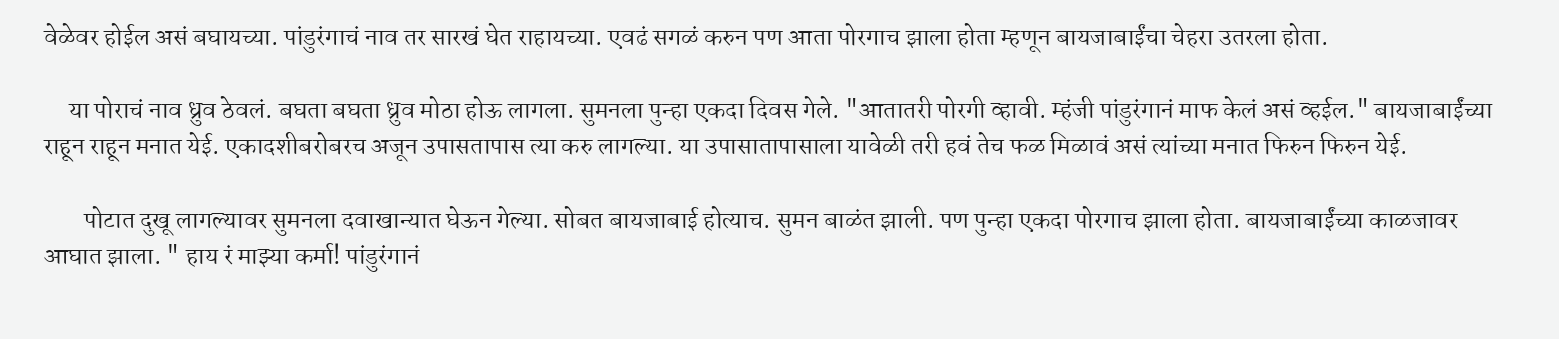वेळेवर होईल असं बघायच्या. पांडुरंगाचं नाव तर सारखं घेत राहायच्या. एवढं सगळं करुन पण आता पोरगाच झाला होता म्हणून बायजाबाईंचा चेहरा उतरला होता.

     या पोराचं नाव ध्रुव ठेवलं. बघता बघता ध्रुव मोठा होऊ लागला. सुमनला पुन्हा एकदा दिवस गेले. "आतातरी पोरगी व्हावी. म्हंजी पांडुरंगानं माफ केलं असं व्हईल." बायजाबाईंच्या राहून राहून मनात येई. एकादशीबरोबरच अजून उपासतापास त्या करु लागल्या. या उपासातापासाला यावेळी तरी हवं तेच फळ मिळावं असं त्यांच्या मनात फिरुन फिरुन येई.

        पोटात दुखू लागल्यावर सुमनला दवाखान्यात घेऊन गेल्या. सोबत बायजाबाई होत्याच. सुमन बाळंत झाली. पण पुन्हा एकदा पोरगाच झाला होता. बायजाबाईंच्या काळजावर आघात झाला. " हाय रं माझ्या कर्मा! पांडुरंगानं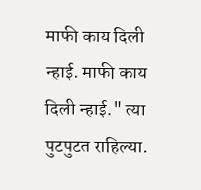माफी काय दिली न्हाई. माफी काय दिली न्हाई." त्या पुटपुटत राहिल्या.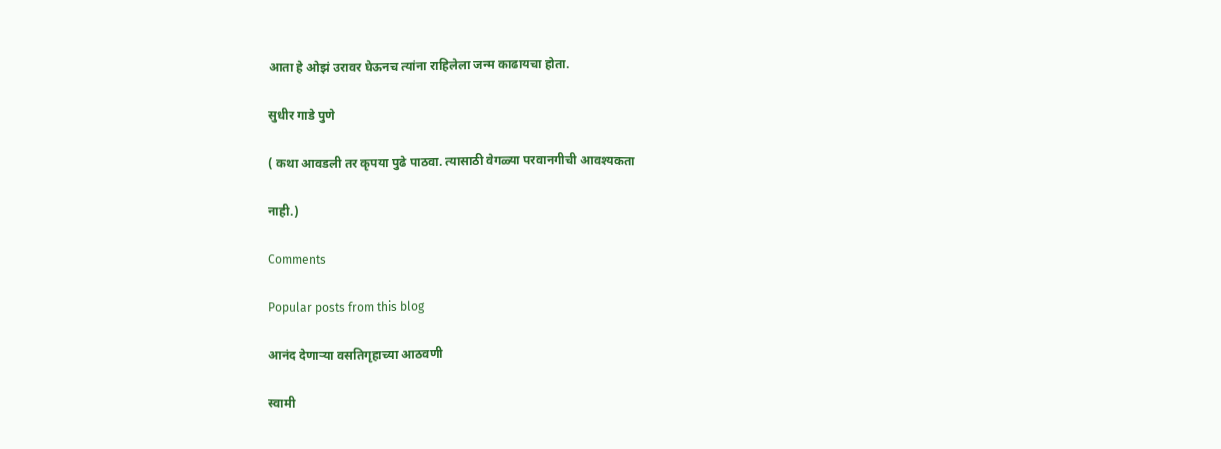आता हे ओझं उरावर घेऊनच त्यांना राहिलेला जन्म काढायचा होता.

सुधीर गाडे पुणे

( कथा आवडली तर कृपया पुढे पाठवा. त्यासाठी वेगळ्या परवानगीची आवश्यकता

नाही.)

Comments

Popular posts from this blog

आनंद देणाऱ्या वसतिगृहाच्या आठवणी

स्वामी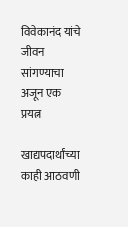विवेकानंद यांचे जीवन सांगण्याचा अजून एक प्रयत्न

खाद्यपदार्थांच्या काही आठवणी